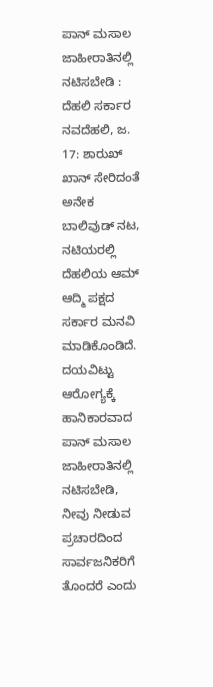ಪಾನ್ ಮಸಾಲ ಜಾಹೀರಾತಿನಲ್ಲಿ ನಟಿಸಬೇಡಿ : ದೆಹಲಿ ಸರ್ಕಾರ
ನವದೆಹಲಿ, ಜ. 17: ಶಾರುಖ್ ಖಾನ್ ಸೇರಿದಂತೆ ಅನೇಕ ಬಾಲಿವುಡ್ ನಟ, ನಟಿಯರಲ್ಲಿ ದೆಹಲಿಯ ಆಮ್ ಆದ್ಮಿ ಪಕ್ಷದ ಸರ್ಕಾರ ಮನವಿ ಮಾಡಿಕೊಂಡಿದೆ. ದಯವಿಟ್ಟು ಆರೋಗ್ಯಕ್ಕೆ ಹಾನಿಕಾರವಾದ ಪಾನ್ ಮಸಾಲ ಜಾಹೀರಾತಿನಲ್ಲಿ ನಟಿಸಬೇಡಿ, ನೀವು ನೀಡುವ ಪ್ರಚಾರದಿಂದ ಸಾರ್ವಜನಿಕರಿಗೆ ತೊಂದರೆ ಎಂದು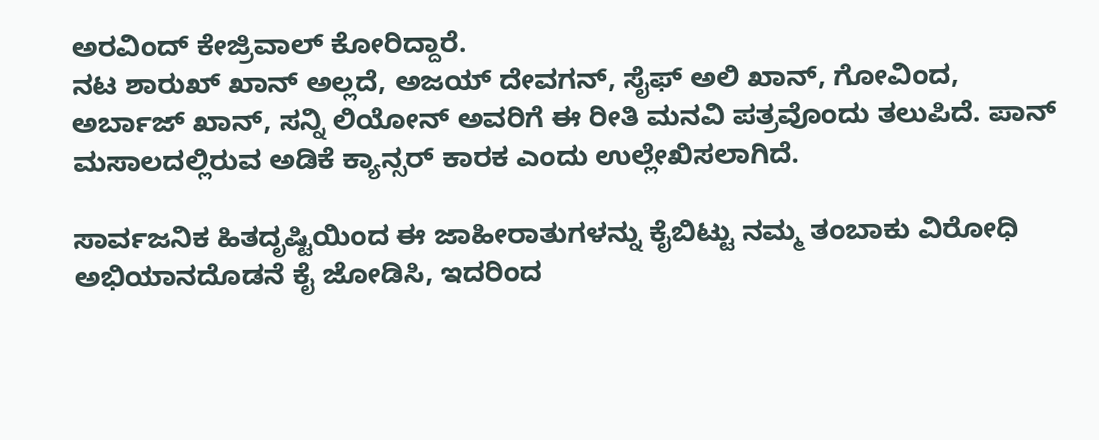ಅರವಿಂದ್ ಕೇಜ್ರಿವಾಲ್ ಕೋರಿದ್ದಾರೆ.
ನಟ ಶಾರುಖ್ ಖಾನ್ ಅಲ್ಲದೆ, ಅಜಯ್ ದೇವಗನ್, ಸೈಫ್ ಅಲಿ ಖಾನ್, ಗೋವಿಂದ, ಅರ್ಬಾಜ್ ಖಾನ್, ಸನ್ನಿ ಲಿಯೋನ್ ಅವರಿಗೆ ಈ ರೀತಿ ಮನವಿ ಪತ್ರವೊಂದು ತಲುಪಿದೆ. ಪಾನ್ ಮಸಾಲದಲ್ಲಿರುವ ಅಡಿಕೆ ಕ್ಯಾನ್ಸರ್ ಕಾರಕ ಎಂದು ಉಲ್ಲೇಖಿಸಲಾಗಿದೆ.

ಸಾರ್ವಜನಿಕ ಹಿತದೃಷ್ಟಿಯಿಂದ ಈ ಜಾಹೀರಾತುಗಳನ್ನು ಕೈಬಿಟ್ಟು ನಮ್ಮ ತಂಬಾಕು ವಿರೋಧಿ ಅಭಿಯಾನದೊಡನೆ ಕೈ ಜೋಡಿಸಿ, ಇದರಿಂದ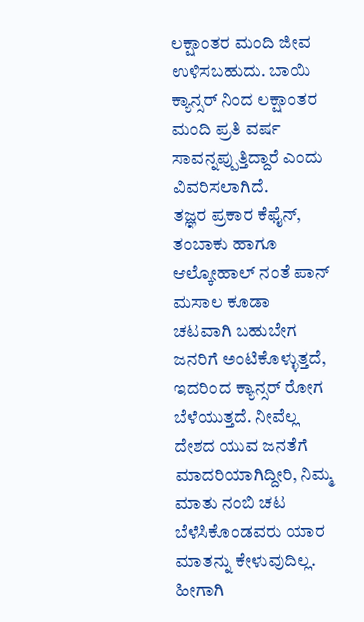ಲಕ್ಷಾಂತರ ಮಂದಿ ಜೀವ ಉಳಿಸಬಹುದು. ಬಾಯಿ ಕ್ಯಾನ್ಸರ್ ನಿಂದ ಲಕ್ಷಾಂತರ ಮಂದಿ ಪ್ರತಿ ವರ್ಷ ಸಾವನ್ನಪ್ಪುತ್ತಿದ್ದಾರೆ ಎಂದು ವಿವರಿಸಲಾಗಿದೆ.
ತಜ್ಞರ ಪ್ರಕಾರ ಕೆಫೈನ್, ತಂಬಾಕು ಹಾಗೂ ಆಲ್ಕೋಹಾಲ್ ನಂತೆ ಪಾನ್ ಮಸಾಲ ಕೂಡಾ ಚಟವಾಗಿ ಬಹುಬೇಗ ಜನರಿಗೆ ಅಂಟಿಕೊಳ್ಳುತ್ತದೆ, ಇದರಿಂದ ಕ್ಯಾನ್ಸರ್ ರೋಗ ಬೆಳೆಯುತ್ತದೆ. ನೀವೆಲ್ಲ ದೇಶದ ಯುವ ಜನತೆಗೆ ಮಾದರಿಯಾಗಿದ್ದೀರಿ, ನಿಮ್ಮ ಮಾತು ನಂಬಿ ಚಟ ಬೆಳೆಸಿಕೊಂಡವರು ಯಾರ ಮಾತನ್ನು ಕೇಳುವುದಿಲ್ಲ. ಹೀಗಾಗಿ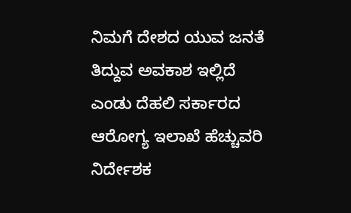ನಿಮಗೆ ದೇಶದ ಯುವ ಜನತೆ ತಿದ್ದುವ ಅವಕಾಶ ಇಲ್ಲಿದೆ ಎಂಡು ದೆಹಲಿ ಸರ್ಕಾರದ ಆರೋಗ್ಯ ಇಲಾಖೆ ಹೆಚ್ಚುವರಿ ನಿರ್ದೇಶಕ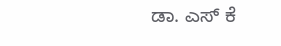ಡಾ. ಎಸ್ ಕೆ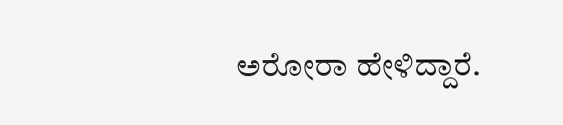ಅರೋರಾ ಹೇಳಿದ್ದಾರೆ.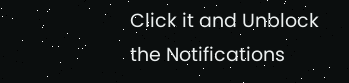Click it and Unblock the Notifications